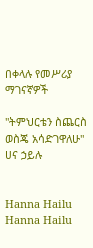በቀላሉ የመሥሪያ ማገናኛዎች

"ትምህርቴን ስጨርስ ወስጄ አሳድገዋለሁ" ሀና ኃይሉ


Hanna Hailu
Hanna Hailu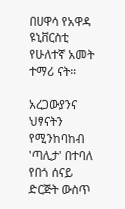በሀዋሳ የአዋዳ ዩኒቨርስቲ የሁለተኛ አመት ተማሪ ናት።

አረጋውያንና ህፃናትን የሚንከባከብ 'ጣሊታ' በተባለ የበጎ ሰናይ ድርጅት ውስጥ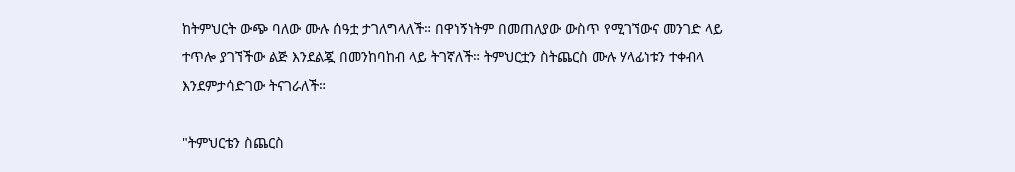ከትምህርት ውጭ ባለው ሙሉ ሰዓቷ ታገለግላለች። በዋነኝነትም በመጠለያው ውስጥ የሚገኘውና መንገድ ላይ ተጥሎ ያገኘችው ልጅ እንደልጇ በመንከባከብ ላይ ትገኛለች። ትምህርቷን ስትጨርስ ሙሉ ሃላፊነቱን ተቀብላ እንደምታሳድገው ትናገራለች።

"ትምህርቴን ስጨርስ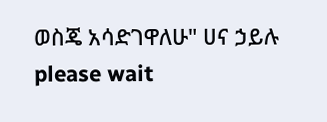ወስጄ አሳድገዋለሁ" ሀና ኃይሉ
please wait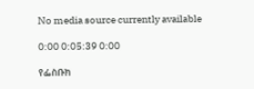No media source currently available

0:00 0:05:39 0:00

የፌስቡክ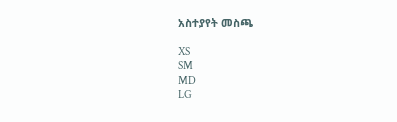አስተያየት መስጫ

XS
SM
MD
LG